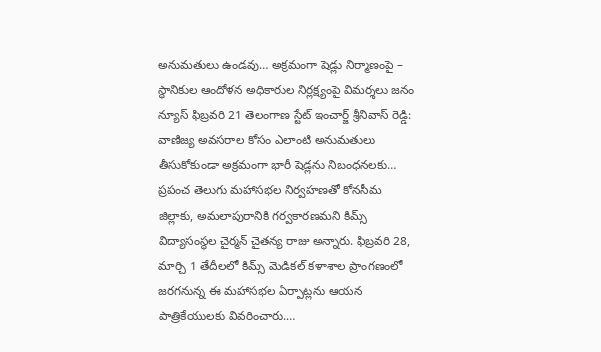అనుమతులు ఉండవు… అక్రమంగా షెడ్లు నిర్మాణంపై – స్థానికుల ఆందోళన అధికారుల నిర్లక్ష్యంపై విమర్శలు జనం న్యూస్ ఫిబ్రవరి 21 తెలంగాణ స్టేట్ ఇంచార్జ్ శ్రీనివాస్ రెడ్డి: వాణిజ్య అవసరాల కోసం ఎలాంటి అనుమతులు తీసుకోకుండా అక్రమంగా భారీ షెడ్లను నిబంధనలకు…
ప్రపంచ తెలుగు మహాసభల నిర్వహణతో కోనసీమ జిల్లాకు, అమలాపురానికి గర్వకారణమని కిమ్స్ విద్యాసంస్థల చైర్మన్ చైతన్య రాజు అన్నారు. ఫిబ్రవరి 28, మార్చి 1 తేదీలలో కిమ్స్ మెడికల్ కళాశాల ప్రాంగణంలో జరగనున్న ఈ మహాసభల ఏర్పాట్లను ఆయన పాత్రికేయులకు వివరించారు.…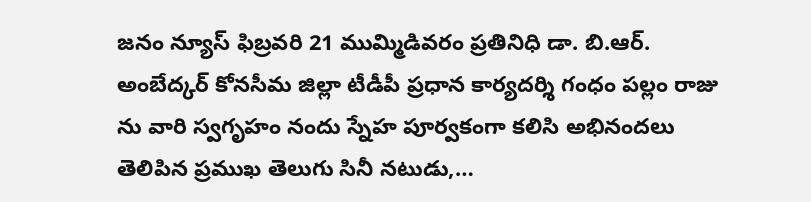జనం న్యూస్ ఫిబ్రవరి 21 ముమ్మిడివరం ప్రతినిధి డా. బి.ఆర్. అంబేద్కర్ కోనసీమ జిల్లా టీడీపీ ప్రధాన కార్యదర్శి గంధం పల్లం రాజు ను వారి స్వగృహం నందు స్నేహ పూర్వకంగా కలిసి అభినందలు తెలిపిన ప్రముఖ తెలుగు సినీ నటుడు,…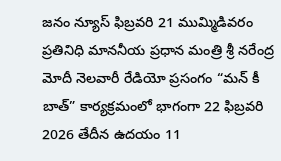జనం న్యూస్ ఫిబ్రవరి 21 ముమ్మిడివరం ప్రతినిధి మాననీయ ప్రధాన మంత్రి శ్రీ నరేంద్ర మోదీ నెలవారీ రేడియో ప్రసంగం “మన్ కీ బాత్” కార్యక్రమంలో భాగంగా 22 ఫిబ్రవరి 2026 తేదీన ఉదయం 11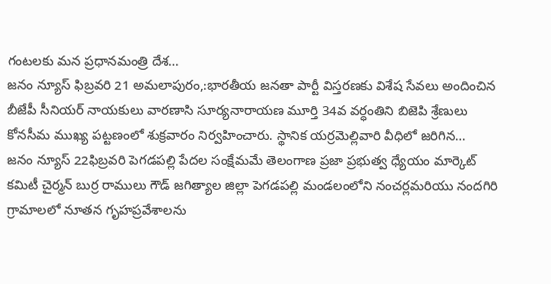గంటలకు మన ప్రధానమంత్రి దేశ…
జనం న్యూస్ ఫిబ్రవరి 21 అమలాపురం,:భారతీయ జనతా పార్టీ విస్తరణకు విశేష సేవలు అందించిన బీజేపీ సీనియర్ నాయకులు వారణాసి సూర్యనారాయణ మూర్తి 34వ వర్ధంతిని బిజెపి శ్రేణులు కోనసీమ ముఖ్య పట్టణంలో శుక్రవారం నిర్వహించారు. స్థానిక యర్రమెల్లివారి వీధిలో జరిగిన…
జనం న్యూస్ 22ఫిబ్రవరి పెగడపల్లి పేదల సంక్షేమమే తెలంగాణ ప్రజా ప్రభుత్వ ధ్యేయం మార్కెట్ కమిటీ చైర్మన్ బుర్ర రాములు గౌడ్ జగిత్యాల జిల్లా పెగడపల్లి మండలంలోని నంచర్లమరియు నందగిరి గ్రామాలలో నూతన గృహప్రవేశాలను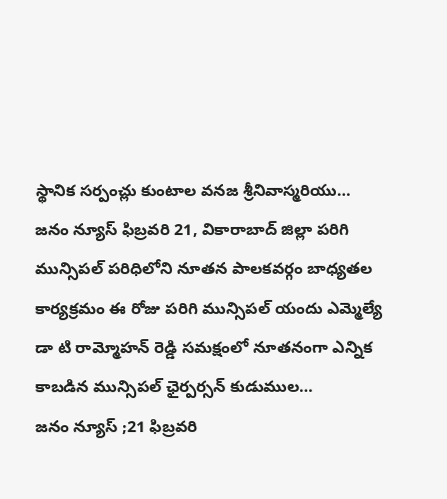స్థానిక సర్పంచ్లు కుంటాల వనజ శ్రీనివాస్మరియు…
జనం న్యూస్ ఫిబ్రవరి 21, వికారాబాద్ జిల్లా పరిగి మున్సిపల్ పరిధిలోని నూతన పాలకవర్గం బాధ్యతల కార్యక్రమం ఈ రోజు పరిగి మున్సిపల్ యందు ఎమ్మెల్యే డా టి రామ్మోహన్ రెడ్డి సమక్షంలో నూతనంగా ఎన్నిక కాబడిన మున్సిపల్ ఛైర్పర్సన్ కుడుముల…
జనం న్యూస్ ;21 ఫిబ్రవరి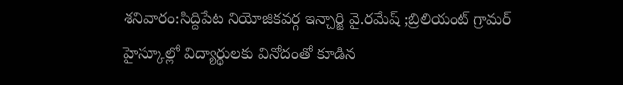శనివారం:సిద్దిపేట నియోజికవర్గ ఇన్చార్జి వై.రమేష్ ;బ్రిలియంట్ గ్రామర్ హైస్కూల్లో విద్యార్థులకు వినోదంతో కూడిన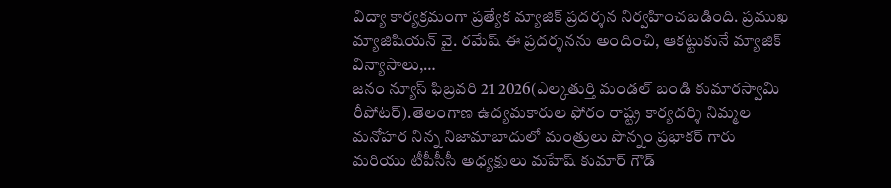విద్యా కార్యక్రమంగా ప్రత్యేక మ్యాజిక్ ప్రదర్శన నిర్వహించబడింది. ప్రముఖ మ్యాజిషియన్ వై. రమేష్ ఈ ప్రదర్శనను అందించి, ఆకట్టుకునే మ్యాజిక్ విన్యాసాలు,…
జనం న్యూస్ ఫిబ్రవరి 21 2026(ఎల్కతుర్తి మండల్ బండి కుమారస్వామి రీపోటర్).తెలంగాణ ఉద్యమకారుల ఫోరం రాష్ట్ర కార్యదర్శి నిమ్మల మనోహర నిన్న నిజామాబాదులో మంత్రులు పొన్నం ప్రభాకర్ గారు మరియు టీపీసీసీ అధ్యక్షులు మహేష్ కుమార్ గౌడ్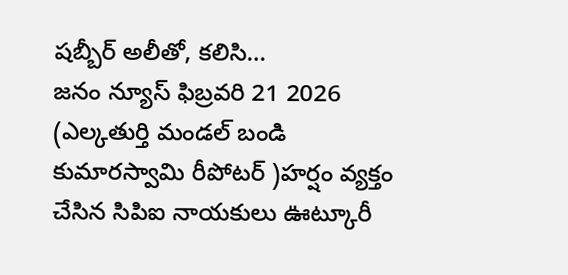షబ్బీర్ అలీతో, కలిసి…
జనం న్యూస్ ఫిబ్రవరి 21 2026 (ఎల్కతుర్తి మండల్ బండి కుమారస్వామి రీపోటర్ )హర్షం వ్యక్తం చేసిన సిపిఐ నాయకులు ఊట్కూరీ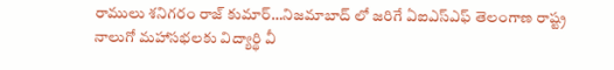రాములు శనిగరం రాజ్ కుమార్…నిజమాబాద్ లో జరిగే ఏఐఎస్ఎఫ్ తెలంగాణ రాష్ట్ర నాలుగో మహాసభలకు విద్యార్థి వీ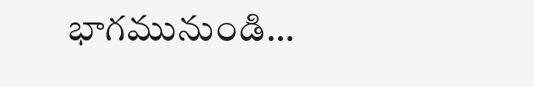భాగమునుండి…